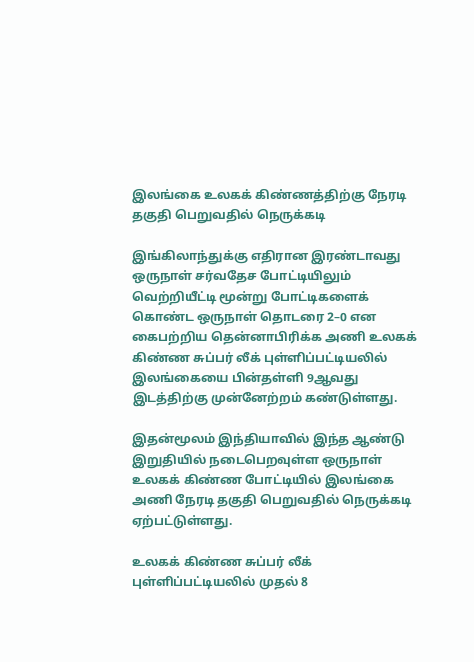இலங்கை உலகக் கிண்ணத்திற்கு நேரடி தகுதி பெறுவதில் நெருக்கடி

இங்கிலாந்துக்கு எதிரான இரண்டாவது ஒருநாள் சர்வதேச போட்டியிலும் வெற்றியீட்டி மூன்று போட்டிகளைக் கொண்ட ஒருநாள் தொடரை 2–0 என கைபற்றிய தென்னாபிரிக்க அணி உலகக் கிண்ண சுப்பர் லீக் புள்ளிப்பட்டியலில் இலங்கையை பின்தள்ளி 9ஆவது இடத்திற்கு முன்னேற்றம் கண்டுள்ளது.

இதன்மூலம் இந்தியாவில் இந்த ஆண்டு இறுதியில் நடைபெறவுள்ள ஒருநாள் உலகக் கிண்ண போட்டியில் இலங்கை அணி நேரடி தகுதி பெறுவதில் நெருக்கடி ஏற்பட்டுள்ளது.

உலகக் கிண்ண சுப்பர் லீக் புள்ளிப்பட்டியலில் முதல் 8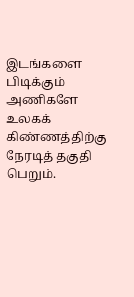இடங்களை பிடிக்கும் அணிகளே உலகக் கிண்ணத்திற்கு நேரடித் தகுதி பெறும்.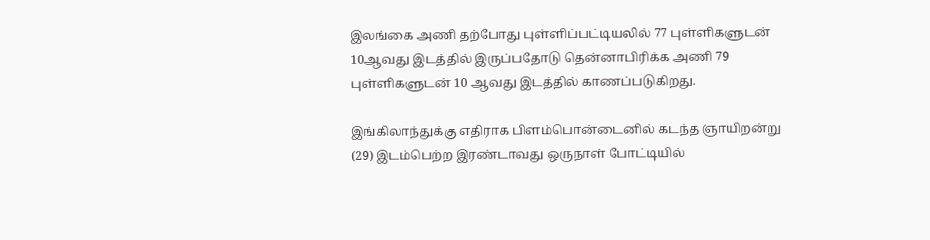இலங்கை அணி தற்போது புள்ளிப்பட்டியலில் 77 புள்ளிகளுடன் 10ஆவது இடத்தில் இருப்பதோடு தென்னாபிரிக்க அணி 79 புள்ளிகளுடன் 10 ஆவது இடத்தில் காணப்படுகிறது.

இங்கிலாந்துக்கு எதிராக பிளம்பொன்டைனில் கடந்த ஞாயிறன்று (29) இடம்பெற்ற இரண்டாவது ஒருநாள் போட்டியில்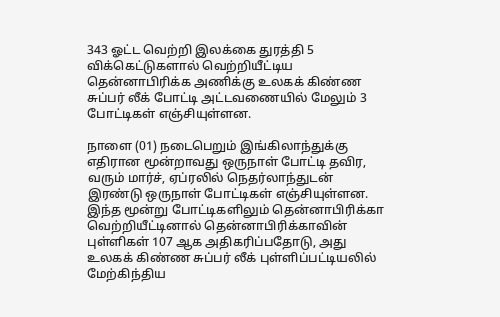343 ஓட்ட வெற்றி இலக்கை துரத்தி 5 விக்கெட்டுகளால் வெற்றியீட்டிய தென்னாபிரிக்க அணிக்கு உலகக் கிண்ண சுப்பர் லீக் போட்டி அட்டவணையில் மேலும் 3 போட்டிகள் எஞ்சியுள்ளன.

நாளை (01) நடைபெறும் இங்கிலாந்துக்கு எதிரான மூன்றாவது ஒருநாள் போட்டி தவிர, வரும் மார்ச், ஏப்ரலில் நெதர்லாந்துடன் இரண்டு ஒருநாள் போட்டிகள் எஞ்சியுள்ளன. இந்த மூன்று போட்டிகளிலும் தென்னாபிரிக்கா வெற்றியீட்டினால் தென்னாபிரிக்காவின் புள்ளிகள் 107 ஆக அதிகரிப்பதோடு, அது உலகக் கிண்ண சுப்பர் லீக் புள்ளிப்பட்டியலில் மேற்கிந்திய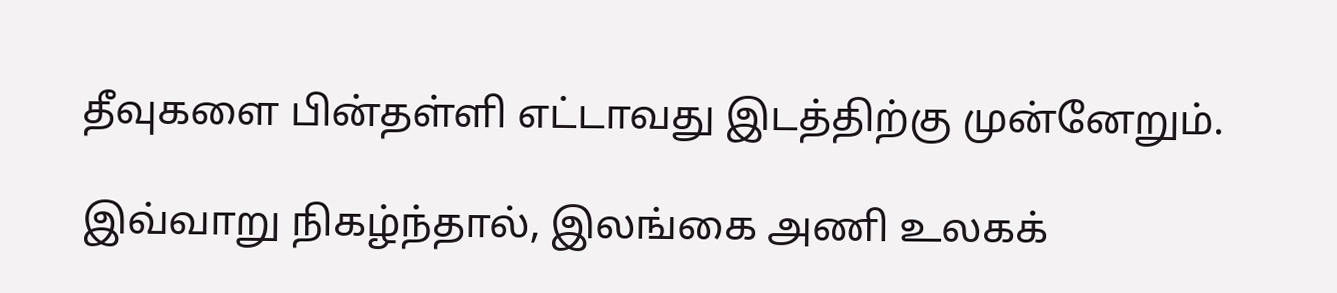தீவுகளை பின்தள்ளி எட்டாவது இடத்திற்கு முன்னேறும்.

இவ்வாறு நிகழ்ந்தால், இலங்கை அணி உலகக்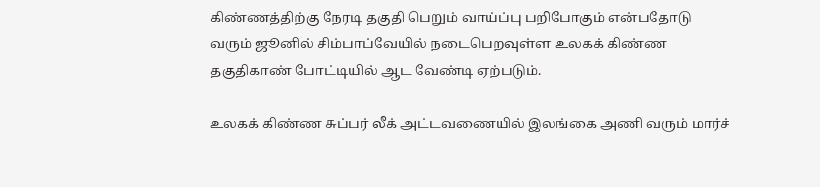கிண்ணத்திற்கு நேரடி தகுதி பெறும் வாய்ப்பு பறிபோகும் என்பதோடு வரும் ஜூனில் சிம்பாப்வேயில் நடைபெறவுள்ள உலகக் கிண்ண தகுதிகாண் போட்டியில் ஆட வேண்டி ஏற்படும்.

உலகக் கிண்ண சுப்பர் லீக் அட்டவணையில் இலங்கை அணி வரும் மார்ச்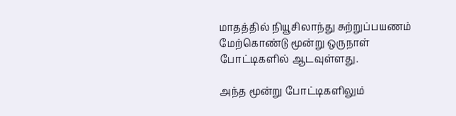மாதத்தில் நியூசிலாந்து சுற்றுப்பயணம் மேற்கொண்டு மூன்று ஒருநாள் போட்டிகளில் ஆடவுள்ளது.

அந்த மூன்று போட்டிகளிலும்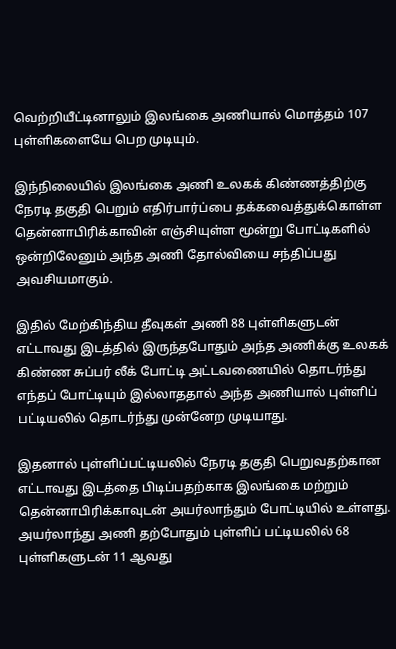வெற்றியீட்டினாலும் இலங்கை அணியால் மொத்தம் 107 புள்ளிகளையே பெற முடியும்.

இந்நிலையில் இலங்கை அணி உலகக் கிண்ணத்திற்கு நேரடி தகுதி பெறும் எதிர்பார்ப்பை தக்கவைத்துக்கொள்ள தென்னாபிரிக்காவின் எஞ்சியுள்ள மூன்று போட்டிகளில் ஒன்றிலேனும் அந்த அணி தோல்வியை சந்திப்பது அவசியமாகும்.

இதில் மேற்கிந்திய தீவுகள் அணி 88 புள்ளிகளுடன் எட்டாவது இடத்தில் இருந்தபோதும் அந்த அணிக்கு உலகக் கிண்ண சுப்பர் லீக் போட்டி அட்டவணையில் தொடர்ந்து எந்தப் போட்டியும் இல்லாததால் அந்த அணியால் புள்ளிப் பட்டியலில் தொடர்ந்து முன்னேற முடியாது.

இதனால் புள்ளிப்பட்டியலில் நேரடி தகுதி பெறுவதற்கான எட்டாவது இடத்தை பிடிப்பதற்காக இலங்கை மற்றும் தென்னாபிரிக்காவுடன் அயர்லாந்தும் போட்டியில் உள்ளது. அயர்லாந்து அணி தற்போதும் புள்ளிப் பட்டியலில் 68 புள்ளிகளுடன் 11 ஆவது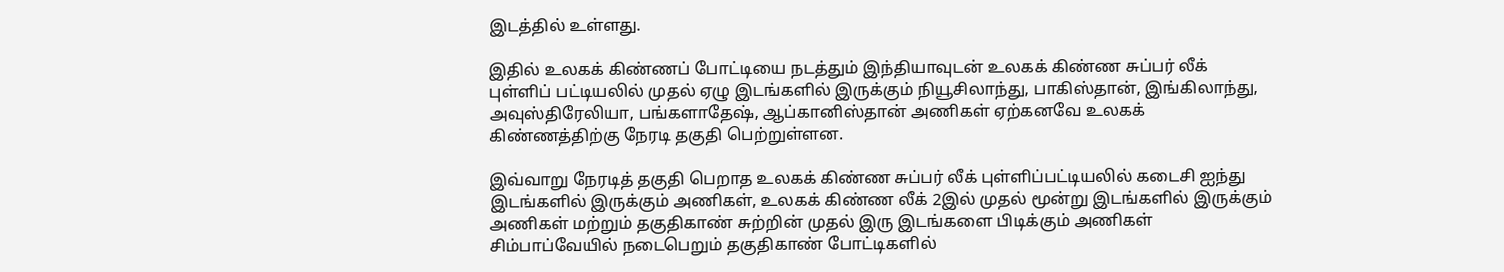இடத்தில் உள்ளது.

இதில் உலகக் கிண்ணப் போட்டியை நடத்தும் இந்தியாவுடன் உலகக் கிண்ண சுப்பர் லீக் புள்ளிப் பட்டியலில் முதல் ஏழு இடங்களில் இருக்கும் நியூசிலாந்து, பாகிஸ்தான், இங்கிலாந்து, அவுஸ்திரேலியா, பங்களாதேஷ், ஆப்கானிஸ்தான் அணிகள் ஏற்கனவே உலகக் கிண்ணத்திற்கு நேரடி தகுதி பெற்றுள்ளன.

இவ்வாறு நேரடித் தகுதி பெறாத உலகக் கிண்ண சுப்பர் லீக் புள்ளிப்பட்டியலில் கடைசி ஐந்து இடங்களில் இருக்கும் அணிகள், உலகக் கிண்ண லீக் 2இல் முதல் மூன்று இடங்களில் இருக்கும் அணிகள் மற்றும் தகுதிகாண் சுற்றின் முதல் இரு இடங்களை பிடிக்கும் அணிகள் சிம்பாப்வேயில் நடைபெறும் தகுதிகாண் போட்டிகளில்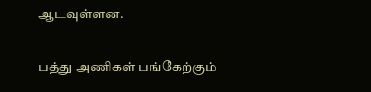ஆடவுள்ளன.

பத்து அணிகள் பங்கேற்கும்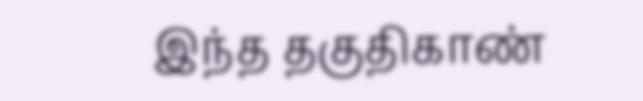இந்த தகுதிகாண்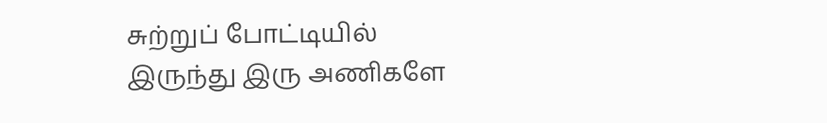சுற்றுப் போட்டியில் இருந்து இரு அணிகளே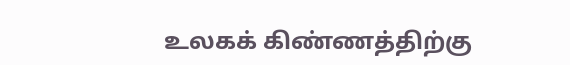உலகக் கிண்ணத்திற்கு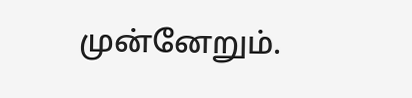முன்னேறும்.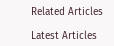Related Articles

Latest Articles